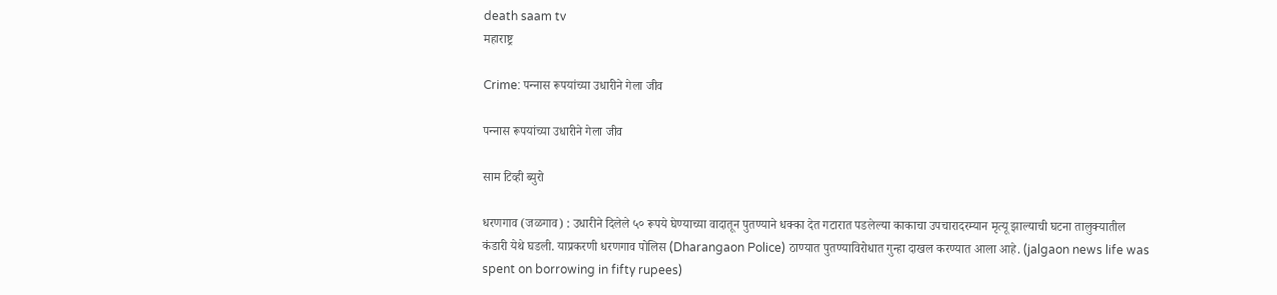death saam tv
महाराष्ट्र

Crime: पन्‍नास रूपयांच्‍या उधारीने गेला जीव

पन्‍नास रूपयांच्‍या उधारीने गेला जीव

साम टिव्ही ब्युरो

धरणगाव (जळगाव) : उधारीने दिलेले ५० रूपये घेण्याच्या वादातून पुतण्याने धक्का देत गटारात पडलेल्या काकाचा उपचारादरम्यान मृत्यू झाल्याची घटना तालुक्यातील कंडारी येथे घडली. याप्रकरणी धरणगाव पोलिस (Dharangaon Police) ठाण्यात पुतण्याविरोधात गुन्हा दाखल करण्यात आला आहे. (jalgaon news life was spent on borrowing in fifty rupees)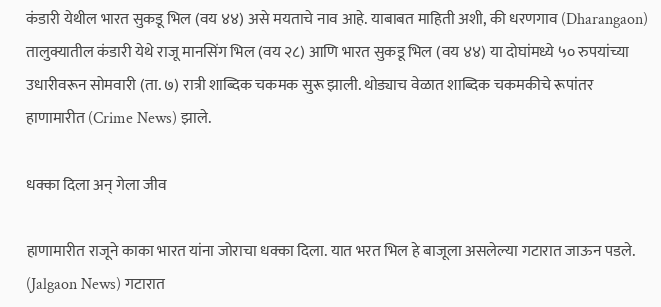कंडारी येथील भारत सुकडू भिल (वय ४४) असे मयताचे नाव आहे. याबाबत माहिती अशी, की धरणगाव (Dharangaon) तालुक्यातील कंडारी येथे राजू मानसिंग भिल (वय २८) आणि भारत सुकडू भिल (वय ४४) या दोघांमध्ये ५० रुपयांच्या उधारीवरून सोमवारी (ता. ७) रात्री शाब्दिक चकमक सुरू झाली. थोड्याच वेळात शाब्दिक चकमकीचे रूपांतर हाणामारीत (Crime News) झाले.

धक्‍का दिला अन्‌ गेला जीव

हाणामारीत राजूने काका भारत यांना जोराचा धक्का दिला. यात भरत भिल हे बाजूला असलेल्या गटारात जाऊन पडले. (Jalgaon News) गटारात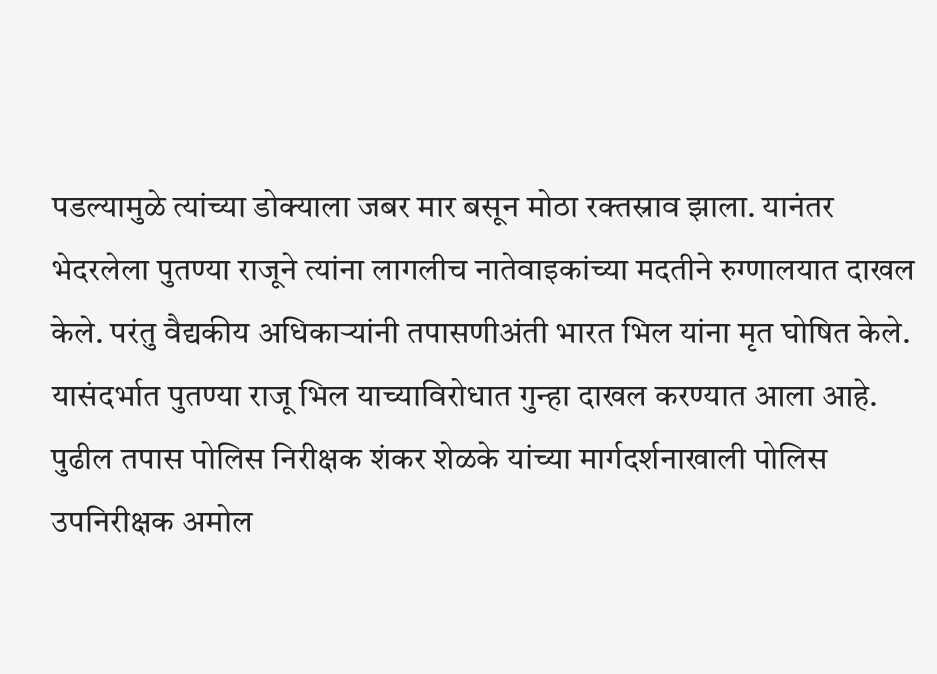पडल्यामुळे त्यांच्या डोक्याला जबर मार बसून मोठा रक्तस्राव झाला. यानंतर भेदरलेला पुतण्या राजूने त्यांना लागलीच नातेवाइकांच्या मदतीने रुग्णालयात दाखल केले. परंतु वैद्यकीय अधिकाऱ्यांनी तपासणीअंती भारत भिल यांना मृत घोषित केले. यासंदर्भात पुतण्या राजू भिल याच्याविरोधात गुन्हा दाखल करण्यात आला आहे. पुढील तपास पोलिस निरीक्षक शंकर शेळके यांच्या मार्गदर्शनाखाली पोलिस उपनिरीक्षक अमोल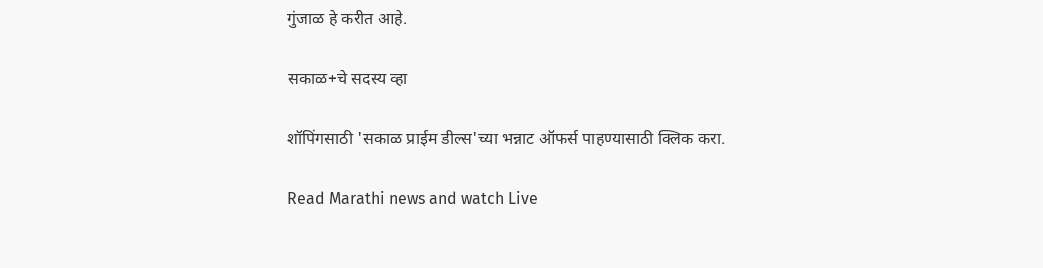गुंजाळ हे करीत आहे.

सकाळ+चे सदस्य व्हा

शॉपिंगसाठी 'सकाळ प्राईम डील्स'च्या भन्नाट ऑफर्स पाहण्यासाठी क्लिक करा.

Read Marathi news and watch Live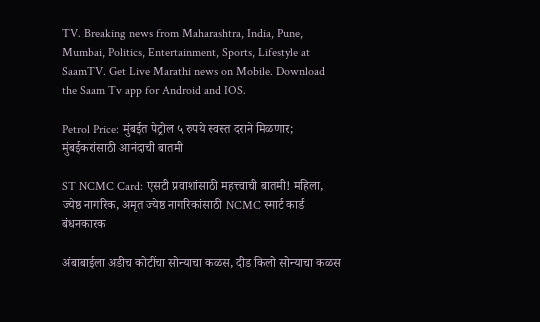TV. Breaking news from Maharashtra, India, Pune, Mumbai, Politics, Entertainment, Sports, Lifestyle at SaamTV. Get Live Marathi news on Mobile. Download the Saam Tv app for Android and IOS.

Petrol Price: मुंबईत पेट्रोल ५ रुपये स्वस्त दराने मिळणार; मुंबईकरांसाठी आनंदाची बातमी

ST NCMC Card: एसटी प्रवाशांसाठी महत्त्वाची बातमी! महिला, ज्येष्ठ नागरिक, अमृत ज्येष्ठ नागरिकांसाठी NCMC स्मार्ट कार्ड बंधनकारक

अंबाबाईला अडीच कोटींचा सोन्याचा कळस, दीड किलो सोन्याचा कळस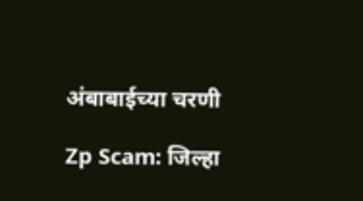अंबाबाईच्या चरणी

Zp Scam: जिल्हा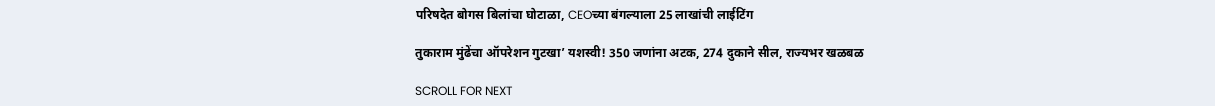परिषदेत बोगस बिलांचा घोटाळा, CEOच्या बंगल्याला 25 लाखांची लाईटिंग

तुकाराम मुंढेंचा ऑपरेशन गुटखा’ यशस्वी! 350 जणांना अटक, 274 दुकाने सील, राज्यभर खळबळ

SCROLL FOR NEXT